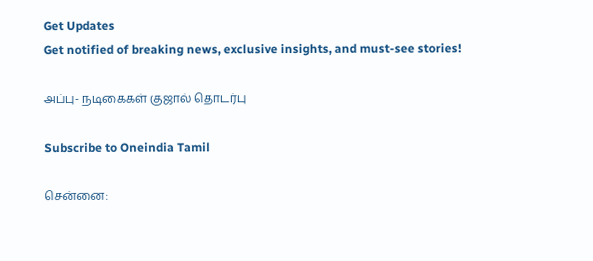Get Updates
Get notified of breaking news, exclusive insights, and must-see stories!

அப்பு- நடிகைகள் குஜால் தொடர்பு

Subscribe to Oneindia Tamil

சென்னை: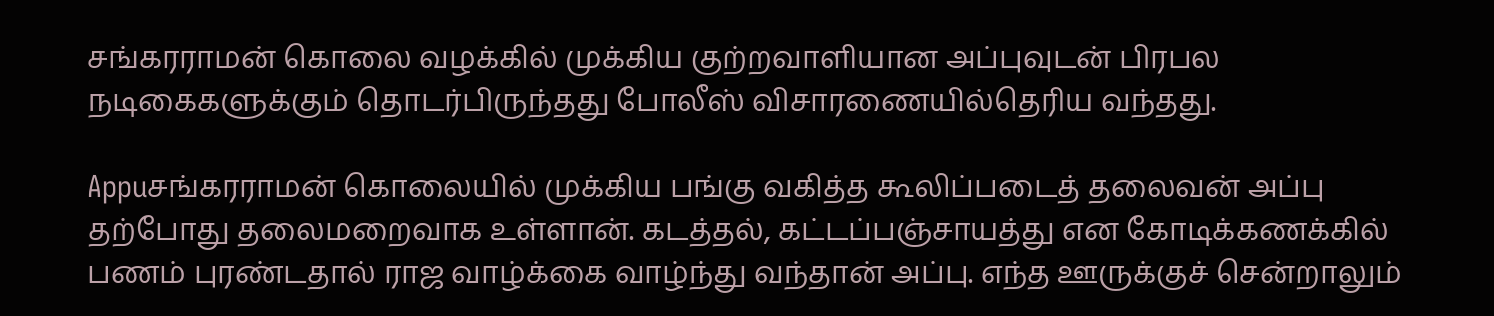சங்கரராமன் கொலை வழக்கில் முக்கிய குற்றவாளியான அப்புவுடன் பிரபல நடிகைகளுக்கும் தொடர்பிருந்தது போலீஸ் விசாரணையில்தெரிய வந்தது.

Appuசங்கரராமன் கொலையில் முக்கிய பங்கு வகித்த கூலிப்படைத் தலைவன் அப்பு தற்போது தலைமறைவாக உள்ளான். கடத்தல், கட்டப்பஞ்சாயத்து என கோடிக்கணக்கில் பணம் புரண்டதால் ராஜ வாழ்க்கை வாழ்ந்து வந்தான் அப்பு. எந்த ஊருக்குச் சென்றாலும்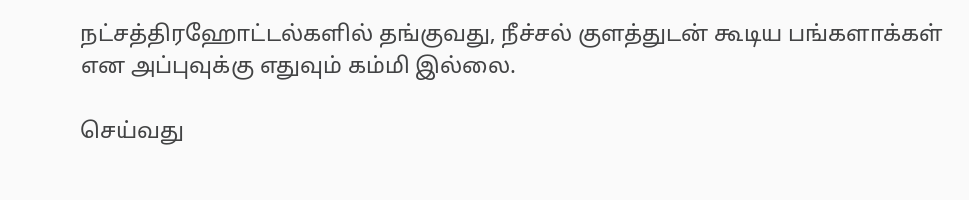நட்சத்திரஹோட்டல்களில் தங்குவது, நீச்சல் குளத்துடன் கூடிய பங்களாக்கள் என அப்புவுக்கு எதுவும் கம்மி இல்லை.

செய்வது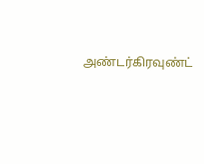அண்டர்கிரவுண்ட்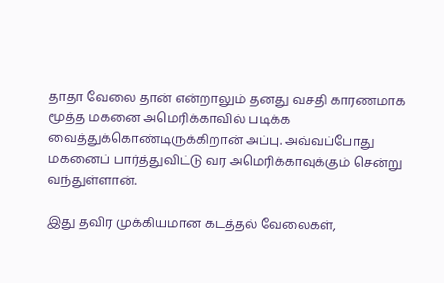தாதா வேலை தான் என்றாலும் தனது வசதி காரணமாக மூத்த மகனை அமெரிக்காவில் படிக்க வைத்துக்கொண்டிருக்கிறான் அப்பு. அவ்வப்போது மகனைப் பார்த்துவிட்டு வர அமெரிக்காவுக்கும் சென்று வந்துள்ளான்.

இது தவிர முக்கியமான கடத்தல் வேலைகள்,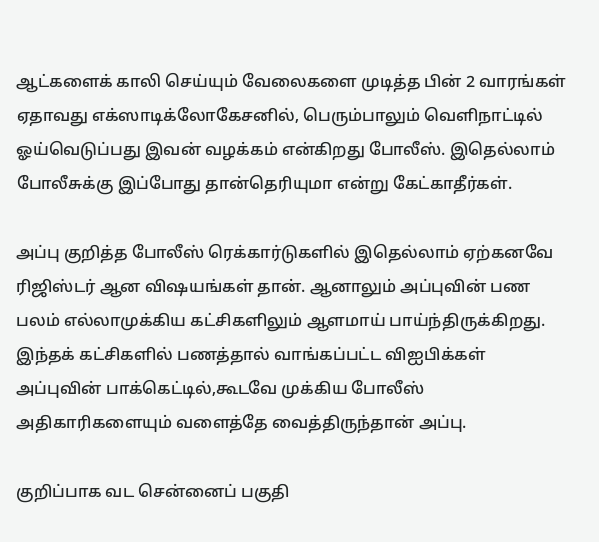ஆட்களைக் காலி செய்யும் வேலைகளை முடித்த பின் 2 வாரங்கள் ஏதாவது எக்ஸாடிக்லோகேசனில், பெரும்பாலும் வெளிநாட்டில் ஓய்வெடுப்பது இவன் வழக்கம் என்கிறது போலீஸ். இதெல்லாம் போலீசுக்கு இப்போது தான்தெரியுமா என்று கேட்காதீர்கள்.

அப்பு குறித்த போலீஸ் ரெக்கார்டுகளில் இதெல்லாம் ஏற்கனவே ரிஜிஸ்டர் ஆன விஷயங்கள் தான். ஆனாலும் அப்புவின் பண பலம் எல்லாமுக்கிய கட்சிகளிலும் ஆளமாய் பாய்ந்திருக்கிறது. இந்தக் கட்சிகளில் பணத்தால் வாங்கப்பட்ட விஐபிக்கள் அப்புவின் பாக்கெட்டில்,கூடவே முக்கிய போலீஸ் அதிகாரிகளையும் வளைத்தே வைத்திருந்தான் அப்பு.

குறிப்பாக வட சென்னைப் பகுதி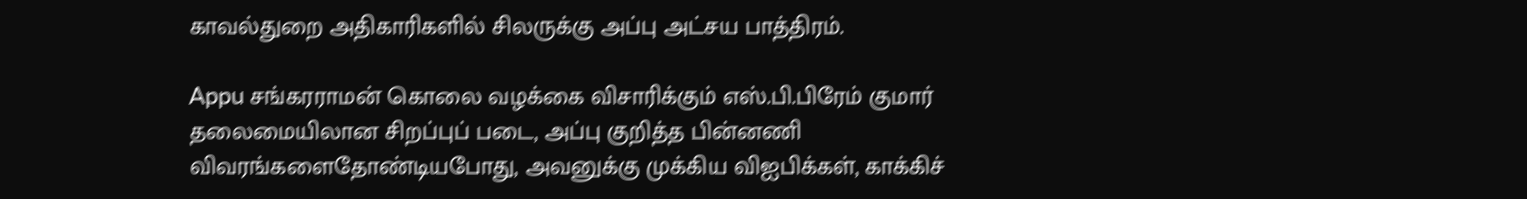காவல்துறை அதிகாரிகளில் சிலருக்கு அப்பு அட்சய பாத்திரம்.

Appu சங்கரராமன் கொலை வழக்கை விசாரிக்கும் எஸ்.பி.பிரேம் குமார் தலைமையிலான சிறப்புப் படை, அப்பு குறித்த பின்னணி விவரங்களைதோண்டியபோது, அவனுக்கு முக்கிய விஐபிக்கள், காக்கிச்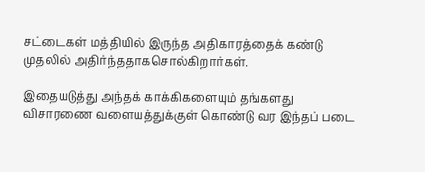சட்டைகள் மத்தியில் இருந்த அதிகாரத்தைக் கண்டு முதலில் அதிர்ந்ததாகசொல்கிறார்கள்.

இதையடுத்து அந்தக் காக்கிகளையும் தங்களது விசாரணை வளையத்துக்குள் கொண்டு வர இந்தப் படை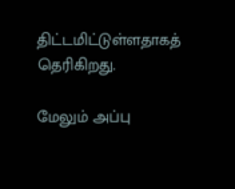திட்டமிட்டுள்ளதாகத் தெரிகிறது.

மேலும் அப்பு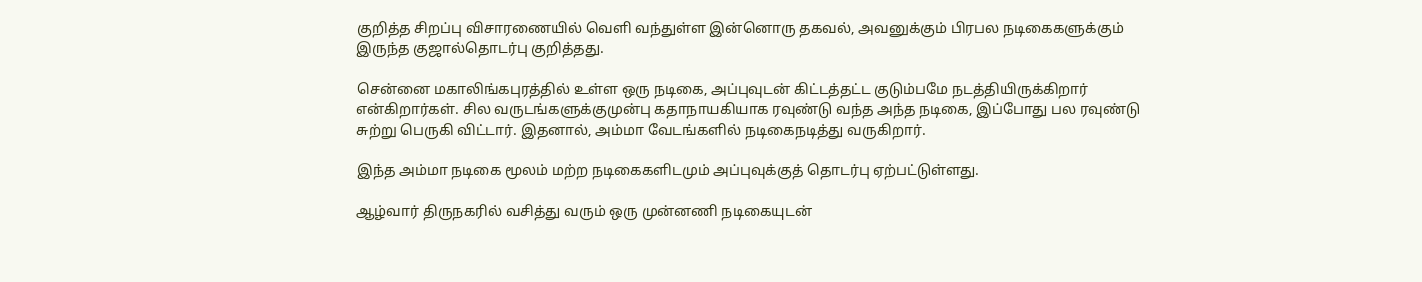குறித்த சிறப்பு விசாரணையில் வெளி வந்துள்ள இன்னொரு தகவல், அவனுக்கும் பிரபல நடிகைகளுக்கும் இருந்த குஜால்தொடர்பு குறித்தது.

சென்னை மகாலிங்கபுரத்தில் உள்ள ஒரு நடிகை, அப்புவுடன் கிட்டத்தட்ட குடும்பமே நடத்தியிருக்கிறார் என்கிறார்கள். சில வருடங்களுக்குமுன்பு கதாநாயகியாக ரவுண்டு வந்த அந்த நடிகை, இப்போது பல ரவுண்டு சுற்று பெருகி விட்டார். இதனால், அம்மா வேடங்களில் நடிகைநடித்து வருகிறார்.

இந்த அம்மா நடிகை மூலம் மற்ற நடிகைகளிடமும் அப்புவுக்குத் தொடர்பு ஏற்பட்டுள்ளது.

ஆழ்வார் திருநகரில் வசித்து வரும் ஒரு முன்னணி நடிகையுடன்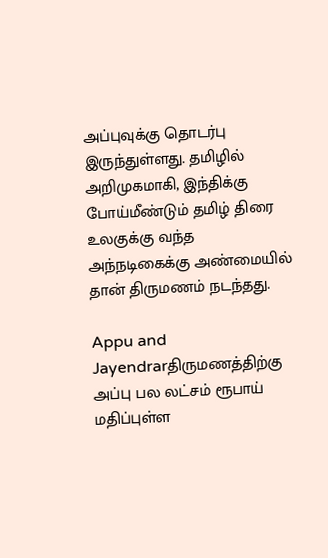அப்புவுக்கு தொடர்பு இருந்துள்ளது. தமிழில் அறிமுகமாகி, இந்திக்கு போய்மீண்டும் தமிழ் திரை உலகுக்கு வந்த அந்நடிகைக்கு அண்மையில் தான் திருமணம் நடந்தது.

Appu and Jayendrarதிருமணத்திற்கு அப்பு பல லட்சம் ரூபாய் மதிப்புள்ள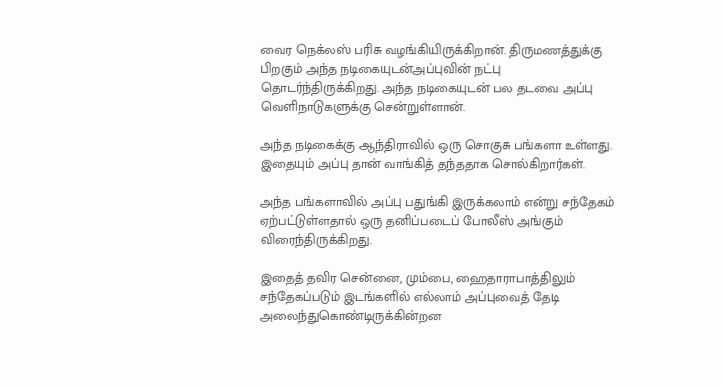வைர நெக்லஸ் பரிசு வழங்கியிருக்கிறான். திருமணத்துக்கு பிறகும் அந்த நடிகையுடன்அப்புவின் நட்பு தொடர்ந்திருக்கிறது. அந்த நடிகையுடன் பல தடவை அப்பு வெளிநாடுகளுக்கு சென்றுள்ளான்.

அந்த நடிகைக்கு ஆந்திராவில் ஒரு சொகுசு பங்களா உள்ளது. இதையும் அப்பு தான் வாங்கித் தந்ததாக சொல்கிறார்கள்.

அந்த பங்களாவில் அப்பு பதுங்கி இருக்கலாம் என்று சந்தேகம் ஏற்பட்டுள்ளதால் ஒரு தனிப்படைப் போலீஸ் அங்கும் விரைந்திருக்கிறது.

இதைத் தவிர சென்னை, மும்பை, ஹைதாராபாத்திலும் சந்தேகப்படும் இடங்களில் எல்லாம் அப்புவைத் தேடி அலைந்துகொண்டிருக்கின்றன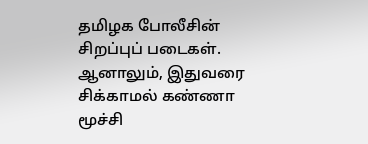தமிழக போலீசின் சிறப்புப் படைகள். ஆனாலும், இதுவரை சிக்காமல் கண்ணா மூச்சி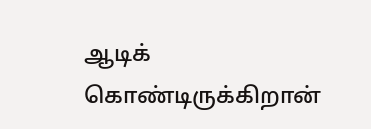ஆடிக் கொண்டிருக்கிறான்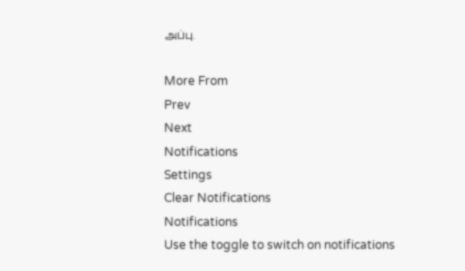அப்பு.

More From
Prev
Next
Notifications
Settings
Clear Notifications
Notifications
Use the toggle to switch on notifications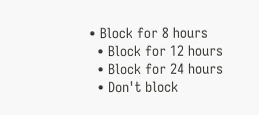• Block for 8 hours
  • Block for 12 hours
  • Block for 24 hours
  • Don't block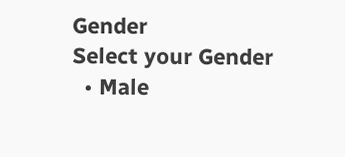Gender
Select your Gender
  • Male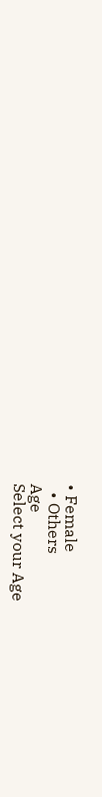• Female
  • Others
Age
Select your Age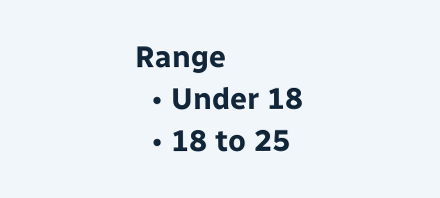Range
  • Under 18
  • 18 to 25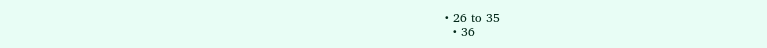• 26 to 35
  • 36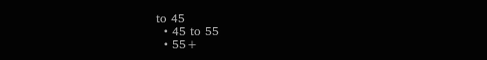to 45
  • 45 to 55
  • 55+